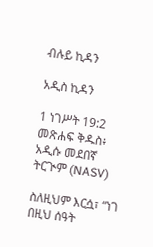ብሉይ ኪዳን

አዲስ ኪዳን

1 ነገሥት 19:2 መጽሐፍ ቅዱስ፥ አዲሱ መደበኛ ትርጒም (NASV)

ስለዚህም እርሷ፣ “ነገ በዚህ ሰዓት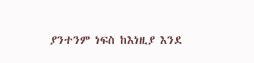ያንተንም ነፍስ ከእነዚያ እንደ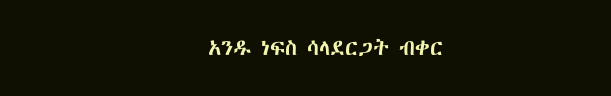አንዱ ነፍስ ሳላደርጋት ብቀር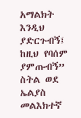አማልክት እንዲህ ያድርጉብኝ፤ ከዚህ የባሰም ያምጡብኝ” ስትል ወደ ኤልያስ መልእክተኛ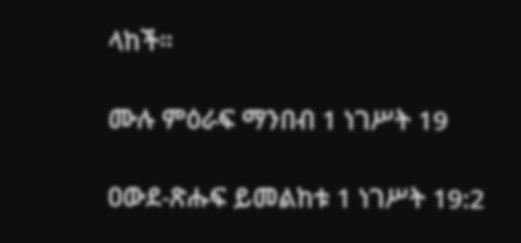ላከች።

ሙሉ ምዕራፍ ማንበብ 1 ነገሥት 19

ዐውደ-ጽሑፍ ይመልከቱ 1 ነገሥት 19:2